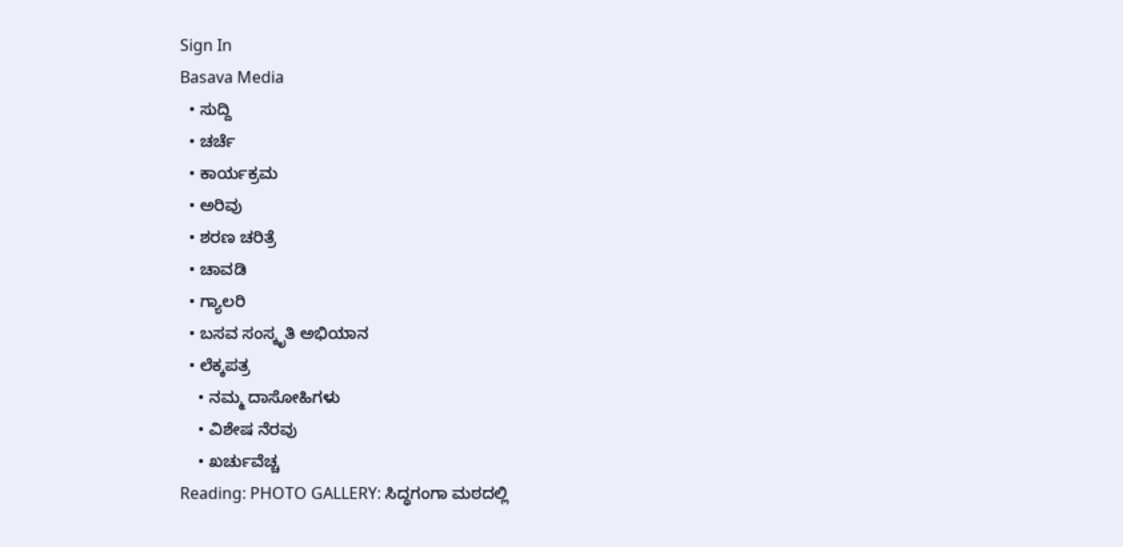Sign In
Basava Media
  • ಸುದ್ದಿ
  • ಚರ್ಚೆ
  • ಕಾರ್ಯಕ್ರಮ
  • ಅರಿವು
  • ಶರಣ ಚರಿತ್ರೆ
  • ಚಾವಡಿ
  • ಗ್ಯಾಲರಿ
  • ಬಸವ ಸಂಸ್ಕೃತಿ ಅಭಿಯಾನ
  • ಲೆಕ್ಕಪತ್ರ
    • ನಮ್ಮ ದಾಸೋಹಿಗಳು
    • ವಿಶೇಷ ನೆರವು
    • ಖರ್ಚುವೆಚ್ಚ
Reading: PHOTO GALLERY: ಸಿದ್ಧಗಂಗಾ ಮಠದಲ್ಲಿ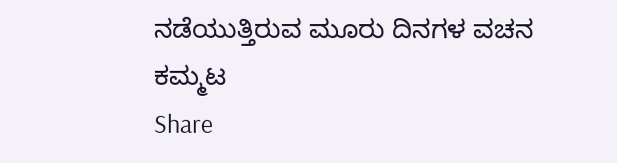ನಡೆಯುತ್ತಿರುವ ಮೂರು ದಿನಗಳ ವಚನ ಕಮ್ಮಟ
Share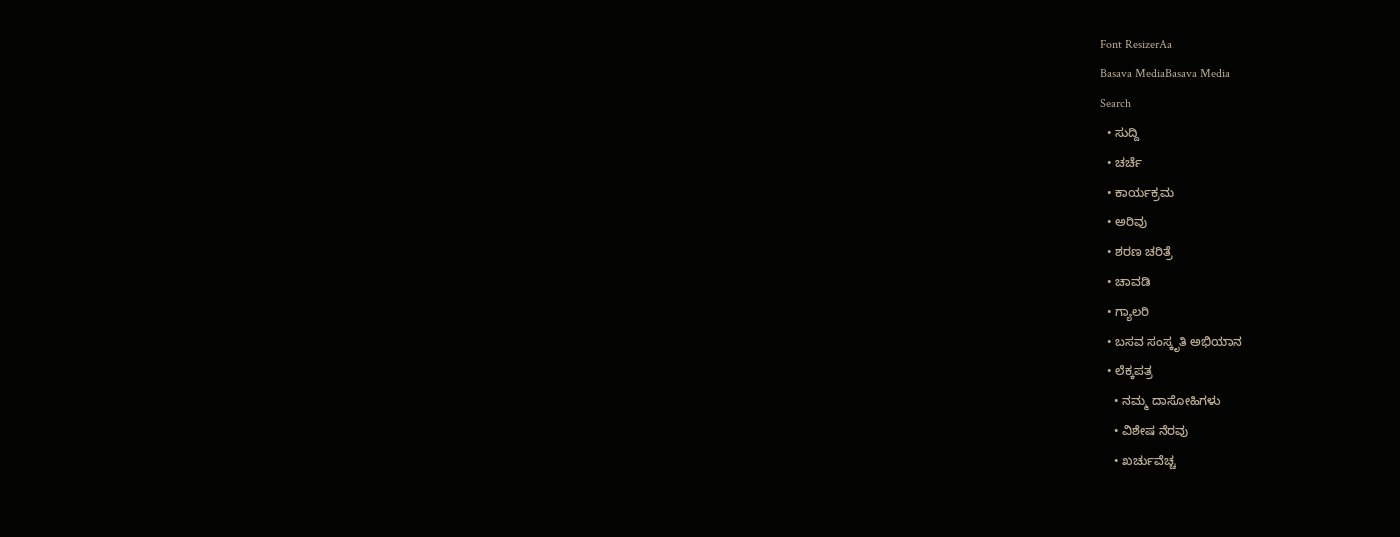Font ResizerAa
Basava MediaBasava Media
Search
  • ಸುದ್ದಿ
  • ಚರ್ಚೆ
  • ಕಾರ್ಯಕ್ರಮ
  • ಅರಿವು
  • ಶರಣ ಚರಿತ್ರೆ
  • ಚಾವಡಿ
  • ಗ್ಯಾಲರಿ
  • ಬಸವ ಸಂಸ್ಕೃತಿ ಅಭಿಯಾನ
  • ಲೆಕ್ಕಪತ್ರ
    • ನಮ್ಮ ದಾಸೋಹಿಗಳು
    • ವಿಶೇಷ ನೆರವು
    • ಖರ್ಚುವೆಚ್ಚ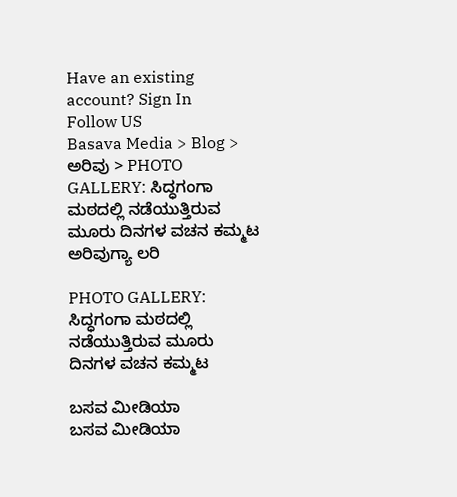Have an existing account? Sign In
Follow US
Basava Media > Blog > ಅರಿವು > PHOTO GALLERY: ಸಿದ್ಧಗಂಗಾ ಮಠದಲ್ಲಿ ನಡೆಯುತ್ತಿರುವ ಮೂರು ದಿನಗಳ ವಚನ ಕಮ್ಮಟ
ಅರಿವುಗ್ಯಾ ಲರಿ

PHOTO GALLERY: ಸಿದ್ಧಗಂಗಾ ಮಠದಲ್ಲಿ ನಡೆಯುತ್ತಿರುವ ಮೂರು ದಿನಗಳ ವಚನ ಕಮ್ಮಟ

ಬಸವ ಮೀಡಿಯಾ
ಬಸವ ಮೀಡಿಯಾ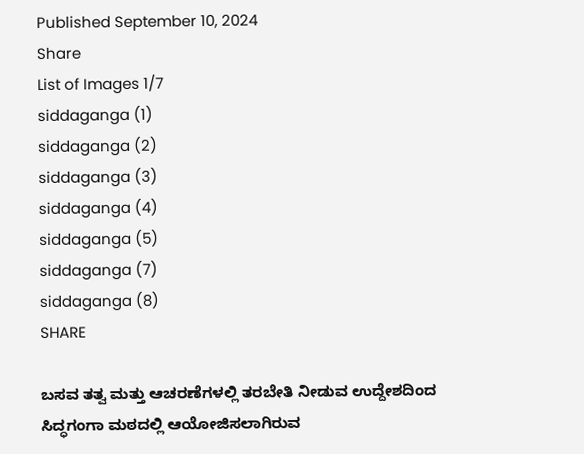Published September 10, 2024
Share
List of Images 1/7
siddaganga (1)
siddaganga (2)
siddaganga (3)
siddaganga (4)
siddaganga (5)
siddaganga (7)
siddaganga (8)
SHARE

ಬಸವ ತತ್ವ ಮತ್ತು ಆಚರಣೆಗಳಲ್ಲಿ ತರಬೇತಿ ನೀಡುವ ಉದ್ದೇಶದಿಂದ ಸಿದ್ಧಗಂಗಾ ಮಠದಲ್ಲಿ ಆಯೋಜಿಸಲಾಗಿರುವ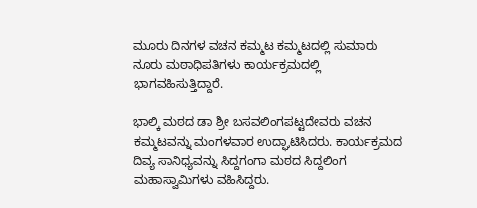ಮೂರು ದಿನಗಳ ವಚನ ಕಮ್ಮಟ ಕಮ್ಮಟದಲ್ಲಿ ಸುಮಾರು ನೂರು ಮಠಾಧಿಪತಿಗಳು ಕಾರ್ಯಕ್ರಮದಲ್ಲಿ ಭಾಗವಹಿಸುತ್ತಿದ್ದಾರೆ.

ಭಾಲ್ಕಿ ಮಠದ ಡಾ ಶ್ರೀ ಬಸವಲಿಂಗಪಟ್ಟದೇವರು ವಚನ ಕಮ್ಮಟವನ್ನು ಮಂಗಳವಾರ ಉದ್ಘಾಟಿಸಿದರು. ಕಾರ್ಯಕ್ರಮದ ದಿವ್ಯ ಸಾನಿಧ್ಯವನ್ನು ಸಿದ್ದಗಂಗಾ ಮಠದ ಸಿದ್ದಲಿಂಗ ಮಹಾಸ್ವಾಮಿಗಳು ವಹಿಸಿದ್ದರು.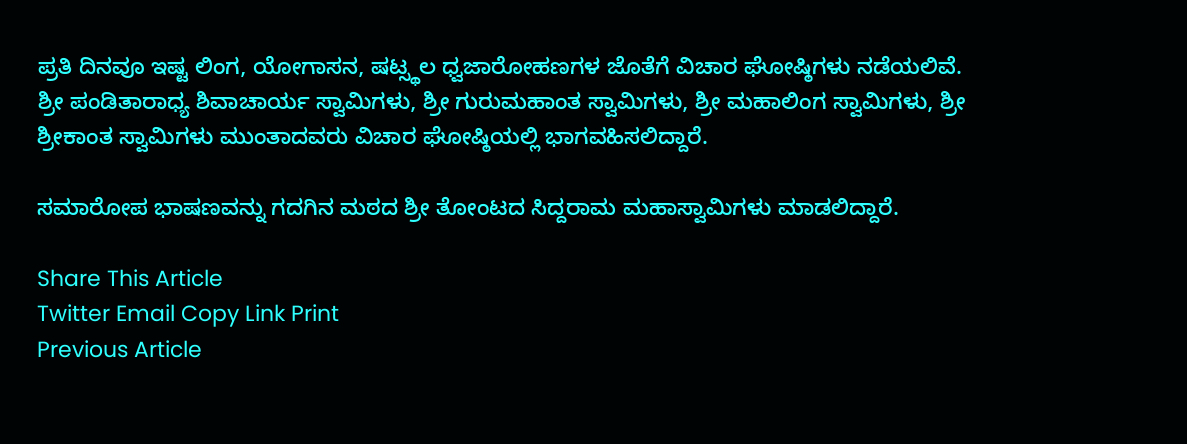ಪ್ರತಿ ದಿನವೂ ಇಷ್ಟ ಲಿಂಗ, ಯೋಗಾಸನ, ಷಟ್ಸ್ಥಲ ಧ್ವಜಾರೋಹಣಗಳ ಜೊತೆಗೆ ವಿಚಾರ ಘೋಷ್ಠಿಗಳು ನಡೆಯಲಿವೆ. ಶ್ರೀ ಪಂಡಿತಾರಾಧ್ಯ ಶಿವಾಚಾರ್ಯ ಸ್ವಾಮಿಗಳು, ಶ್ರೀ ಗುರುಮಹಾಂತ ಸ್ವಾಮಿಗಳು, ಶ್ರೀ ಮಹಾಲಿಂಗ ಸ್ವಾಮಿಗಳು, ಶ್ರೀ ಶ್ರೀಕಾಂತ ಸ್ವಾಮಿಗಳು ಮುಂತಾದವರು ವಿಚಾರ ಘೋಷ್ಠಿಯಲ್ಲಿ ಭಾಗವಹಿಸಲಿದ್ದಾರೆ.

ಸಮಾರೋಪ ಭಾಷಣವನ್ನು ಗದಗಿನ ಮಠದ ಶ್ರೀ ತೋಂಟದ ಸಿದ್ದರಾಮ ಮಹಾಸ್ವಾಮಿಗಳು ಮಾಡಲಿದ್ದಾರೆ.

Share This Article
Twitter Email Copy Link Print
Previous Article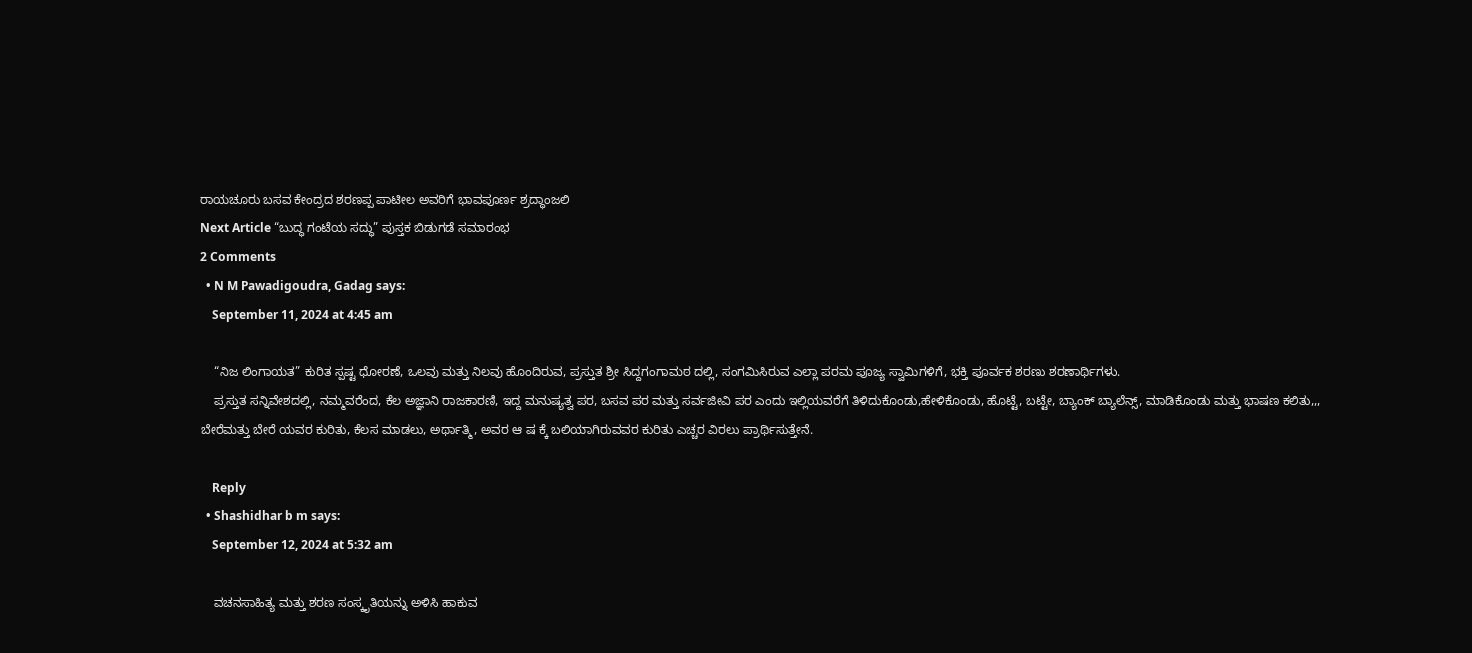ರಾಯಚೂರು ಬಸವ ಕೇಂದ್ರದ ಶರಣಪ್ಪ ಪಾಟೀಲ ಅವರಿಗೆ ಭಾವಪೂರ್ಣ ಶ್ರದ್ಧಾಂಜಲಿ
Next Article “ಬುದ್ಧ ಗಂಟೆಯ ಸದ್ಧು” ಪುಸ್ತಕ ಬಿಡುಗಡೆ ಸಮಾರಂಭ
2 Comments
  • N M Pawadigoudra, Gadag says:
    September 11, 2024 at 4:45 am

    “ನಿಜ ಲಿಂಗಾಯತ” ಕುರಿತ ಸ್ಪಷ್ಟ ಧೋರಣೆ, ಒಲವು ಮತ್ತು ನಿಲವು ಹೊಂದಿರುವ, ಪ್ರಸ್ತುತ ಶ್ರೀ ಸಿದ್ದಗಂಗಾಮಠ ದಲ್ಲಿ, ಸಂಗಮಿಸಿರುವ ಎಲ್ಲಾ ಪರಮ ಪೂಜ್ಯ ಸ್ವಾಮಿಗಳಿಗೆ, ಭಕ್ತಿ ಪೂರ್ವಕ ಶರಣು ಶರಣಾರ್ಥಿಗಳು.
    ಪ್ರಸ್ತುತ ಸನ್ನಿವೇಶದಲ್ಲಿ, ನಮ್ಮವರೆಂದ, ಕೆಲ ಅಜ್ಞಾನಿ ರಾಜಕಾರಣಿ, ಇದ್ದ ಮನುಷ್ಯತ್ವ ಪರ, ಬಸವ ಪರ ಮತ್ತು ಸರ್ವಜೀವಿ ಪರ ಎಂದು ಇಲ್ಲಿಯವರೆಗೆ ತಿಳಿದುಕೊಂಡು,ಹೇಳಿಕೊಂಡು, ಹೊಟ್ಟೆ, ಬಟ್ಟೇ, ಬ್ಯಾಂಕ್ ಬ್ಯಾಲೆನ್ಸ್, ಮಾಡಿಕೊಂಡು ಮತ್ತು ಭಾಷಣ ಕಲಿತು,,, ಬೇರೆಮತ್ತು ಬೇರೆ ಯವರ ಕುರಿತು, ಕೆಲಸ ಮಾಡಲು, ಅರ್ಥಾತ್ಮಿ, ಅವರ ಆ ಷ ಕ್ಕೆ ಬಲಿಯಾಗಿರುವವರ ಕುರಿತು ಎಚ್ಚರ ವಿರಲು ಪ್ರಾರ್ಥಿಸುತ್ತೇನೆ.

    Reply
  • Shashidhar b m says:
    September 12, 2024 at 5:32 am

    ವಚನಸಾಹಿತ್ಯ ಮತ್ತು ಶರಣ ಸಂಸ್ಕೃತಿಯನ್ನು ಅಳಿಸಿ ಹಾಕುವ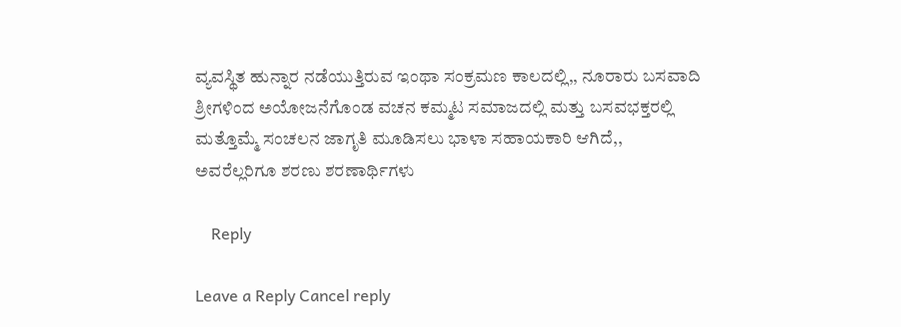ವ್ಯವಸ್ಥಿತ ಹುನ್ನಾರ ನಡೆಯುತ್ತಿರುವ ಇಂಥಾ ಸಂಕ್ರಮಣ ಕಾಲದಲ್ಲಿ,, ನೂರಾರು ಬಸವಾದಿ ಶ್ರೀಗಳಿಂದ ಅಯೋಜನೆಗೊಂಡ ವಚನ ಕಮ್ಮಟ ಸಮಾಜದಲ್ಲಿ ಮತ್ತು ಬಸವಭಕ್ತರಲ್ಲಿ ಮತ್ತೊಮ್ಮೆ ಸಂಚಲನ ಜಾಗೃತಿ ಮೂಡಿಸಲು ಭಾಳಾ ಸಹಾಯಕಾರಿ ಆಗಿದೆ,, ಅವರೆಲ್ಲರಿಗೂ ಶರಣು ಶರಣಾರ್ಥಿಗಳು

    Reply

Leave a Reply Cancel reply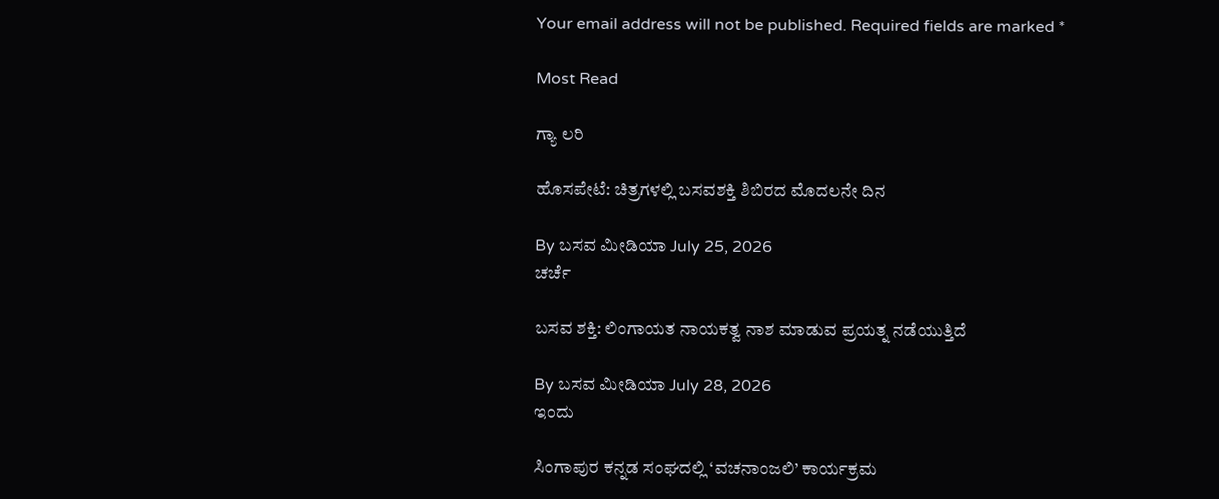Your email address will not be published. Required fields are marked *

Most Read

ಗ್ಯಾ ಲರಿ

ಹೊಸಪೇಟೆ: ಚಿತ್ರಗಳಲ್ಲಿ ಬಸವಶಕ್ತಿ ಶಿಬಿರದ ಮೊದಲನೇ ದಿನ

By ಬಸವ ಮೀಡಿಯಾ July 25, 2026
ಚರ್ಚೆ

ಬಸವ ಶಕ್ತಿ: ಲಿಂಗಾಯತ ನಾಯಕತ್ವ ನಾಶ ಮಾಡುವ ಪ್ರಯತ್ನ ನಡೆಯುತ್ತಿದೆ

By ಬಸವ ಮೀಡಿಯಾ July 28, 2026
ಇಂದು

ಸಿಂಗಾಪುರ ಕನ್ನಡ ಸಂಘದಲ್ಲಿ ‘ವಚನಾಂಜಲಿ’ ಕಾರ್ಯಕ್ರಮ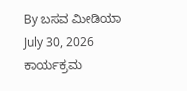By ಬಸವ ಮೀಡಿಯಾ July 30, 2026
ಕಾರ್ಯಕ್ರಮ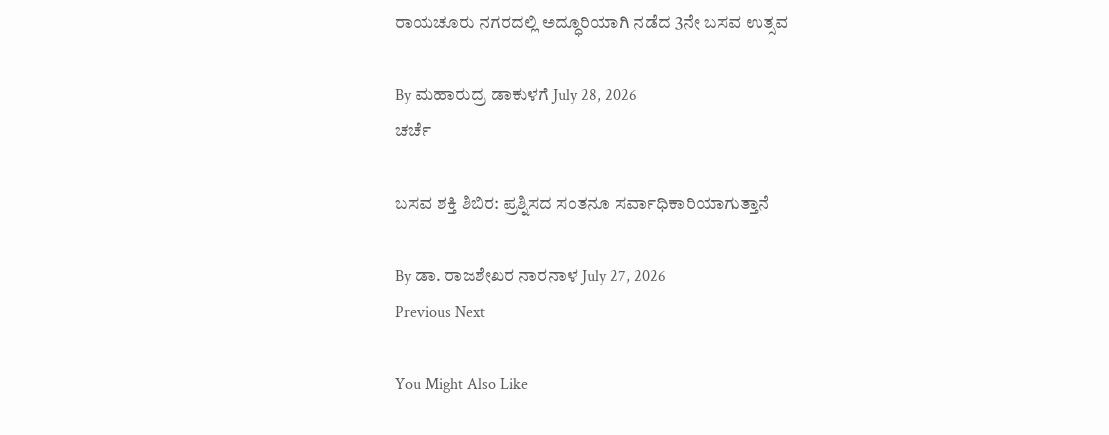ರಾಯಚೂರು ನಗರದಲ್ಲಿ ಅದ್ಧೂರಿಯಾಗಿ ನಡೆದ 3ನೇ ಬಸವ ಉತ್ಸವ

By ಮಹಾರುದ್ರ ಡಾಕುಳಗೆ July 28, 2026
ಚರ್ಚೆ

ಬಸವ ಶಕ್ತಿ ಶಿಬಿರ: ಪ್ರಶ್ನಿಸದ ಸಂತನೂ ಸರ್ವಾಧಿಕಾರಿಯಾಗುತ್ತಾನೆ

By ಡಾ. ರಾಜಶೇಖರ ನಾರನಾಳ July 27, 2026
Previous Next

You Might Also Like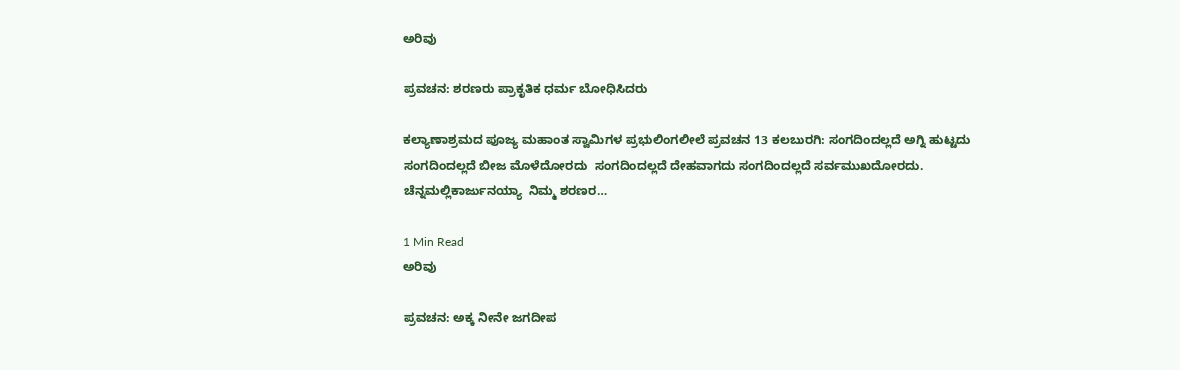ಅರಿವು

ಪ್ರವಚನ: ಶರಣರು ಪ್ರಾಕೃತಿಕ ಧರ್ಮ ಬೋಧಿಸಿದರು

ಕಲ್ಯಾಣಾಶ್ರಮದ ಪೂಜ್ಯ ಮಹಾಂತ ಸ್ವಾಮಿಗಳ ಪ್ರಭುಲಿಂಗಲೀಲೆ ಪ್ರವಚನ 13 ಕಲಬುರಗಿ: ಸಂಗದಿಂದಲ್ಲದೆ ಅಗ್ನಿ ಹುಟ್ಟದು  ಸಂಗದಿಂದಲ್ಲದೆ ಬೀಜ ಮೊಳೆದೋರದು  ಸಂಗದಿಂದಲ್ಲದೆ ದೇಹವಾಗದು ಸಂಗದಿಂದಲ್ಲದೆ ಸರ್ವಮುಖದೋರದು. ಚೆನ್ನಮಲ್ಲಿಕಾರ್ಜುನಯ್ಯಾ  ನಿಮ್ಮ ಶರಣರ…

1 Min Read
ಅರಿವು

ಪ್ರವಚನ: ಅಕ್ಕ ನೀನೇ ಜಗದೀಪ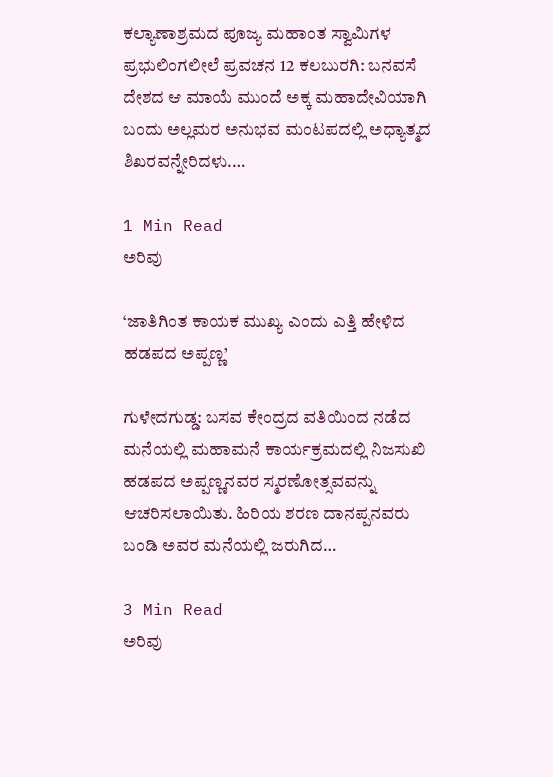ಕಲ್ಯಾಣಾಶ್ರಮದ ಪೂಜ್ಯ ಮಹಾಂತ ಸ್ವಾಮಿಗಳ ಪ್ರಭುಲಿಂಗಲೀಲೆ ಪ್ರವಚನ 12 ಕಲಬುರಗಿ: ಬನವಸೆ ದೇಶದ ಆ ಮಾಯೆ ಮುಂದೆ ಅಕ್ಕ ಮಹಾದೇವಿಯಾಗಿ ಬಂದು ಅಲ್ಲಮರ ಅನುಭವ ಮಂಟಪದಲ್ಲಿ ಅಧ್ಯಾತ್ಮದ ಶಿಖರವನ್ನೇರಿದಳು.…

1 Min Read
ಅರಿವು

‘ಜಾತಿಗಿಂತ ಕಾಯಕ ಮುಖ್ಯ ಎಂದು ಎತ್ತಿ ಹೇಳಿದ ಹಡಪದ ಅಪ್ಪಣ್ಣ’

ಗುಳೇದಗುಡ್ಡ: ಬಸವ ಕೇಂದ್ರದ ವತಿಯಿಂದ ನಡೆದ ಮನೆಯಲ್ಲಿ ಮಹಾಮನೆ ಕಾರ್ಯಕ್ರಮದಲ್ಲಿ ನಿಜಸುಖಿ ಹಡಪದ ಅಪ್ಪಣ್ಣನವರ ಸ್ಮರಣೋತ್ಸವವನ್ನು ಆಚರಿಸಲಾಯಿತು. ಹಿರಿಯ ಶರಣ ದಾನಪ್ಪನವರು ಬಂಡಿ ಅವರ ಮನೆಯಲ್ಲಿ ಜರುಗಿದ…

3 Min Read
ಅರಿವು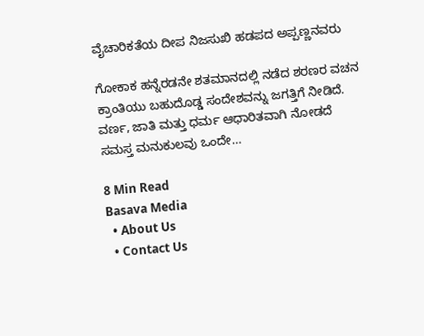ವೈಚಾರಿಕತೆಯ ದೀಪ ನಿಜಸುಖಿ ಹಡಪದ ಅಪ್ಪಣ್ಣನವರು

ಗೋಕಾಕ ಹನ್ನೆರಡನೇ ಶತಮಾನದಲ್ಲಿ ನಡೆದ ಶರಣರ ವಚನ ಕ್ರಾಂತಿಯು ಬಹುದೊಡ್ಡ ಸಂದೇಶವನ್ನು ಜಗತ್ತಿಗೆ ನೀಡಿದೆ. ವರ್ಣ, ಜಾತಿ ಮತ್ತು ಧರ್ಮ ಆಧಾರಿತವಾಗಿ ನೋಡದೆ ಸಮಸ್ತ ಮನುಕುಲವು ಒಂದೇ…

8 Min Read
Basava Media
  • About Us
  • Contact Us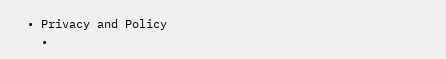• Privacy and Policy
  •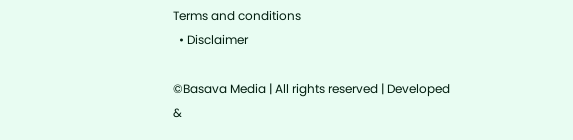Terms and conditions
  • Disclaimer

©Basava Media | All rights reserved | Developed &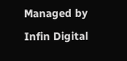Managed by Infin Digital